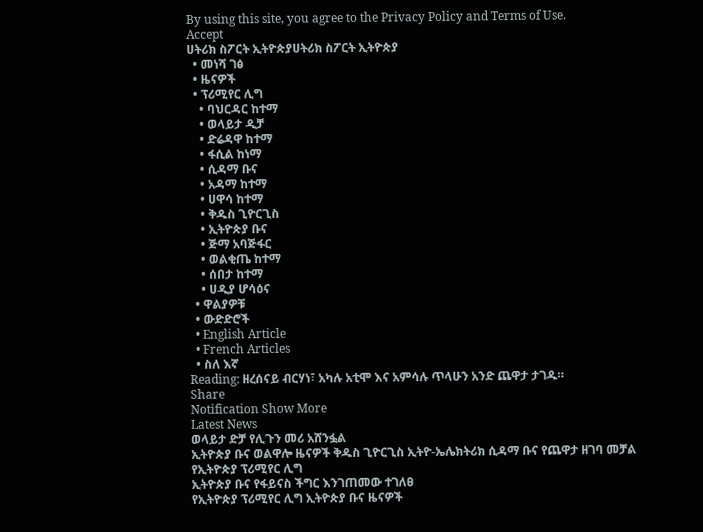By using this site, you agree to the Privacy Policy and Terms of Use.
Accept
ሀትሪክ ስፖርት ኢትዮጵያሀትሪክ ስፖርት ኢትዮጵያ
  • መነሻ ገፅ
  • ዜናዎች
  • ፕሪሚየር ሊግ
    • ባህርዳር ከተማ
    • ወላይታ ዲቻ
    • ድሬዳዋ ከተማ
    • ፋሲል ከነማ
    • ሲዳማ ቡና
    • አዳማ ከተማ
    • ሀዋሳ ከተማ
    • ቅዱስ ጊዮርጊስ
    • ኢትዮጵያ ቡና
    • ጅማ አባጅፋር
    • ወልቂጤ ከተማ
    • ሰበታ ከተማ
    • ሀዲያ ሆሳዕና
  • ዋልያዎቹ
  • ውድድሮች
  • English Article
  • French Articles
  • ስለ እኛ
Reading: ዘረሰናይ ብርሃነ፣ አካሉ አቲሞ እና አምሳሉ ጥላሁን አንድ ጨዋታ ታገዱ።
Share
Notification Show More
Latest News
ወላይታ ድቻ የሊጉን መሪ አሸንፏል
ኢትዮጵያ ቡና ወልዋሎ ዜናዎች ቅዱስ ጊዮርጊስ ኢትዮ-ኤሌክትሪክ ሲዳማ ቡና የጨዋታ ዘገባ መቻል የኢትዮጵያ ፕሪሚየር ሊግ
ኢትዮጵያ ቡና የፋይናስ ችግር እንገጠመው ተገለፀ
የኢትዮጵያ ፕሪሚየር ሊግ ኢትዮጵያ ቡና ዜናዎች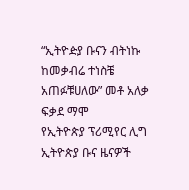“ኢትዮዽያ ቡናን ብትነኩ ከመቃብሬ ተነስቼ አጠፉቹሀለው” መቶ አለቃ ፍቃደ ማሞ
የኢትዮጵያ ፕሪሚየር ሊግ ኢትዮጵያ ቡና ዜናዎች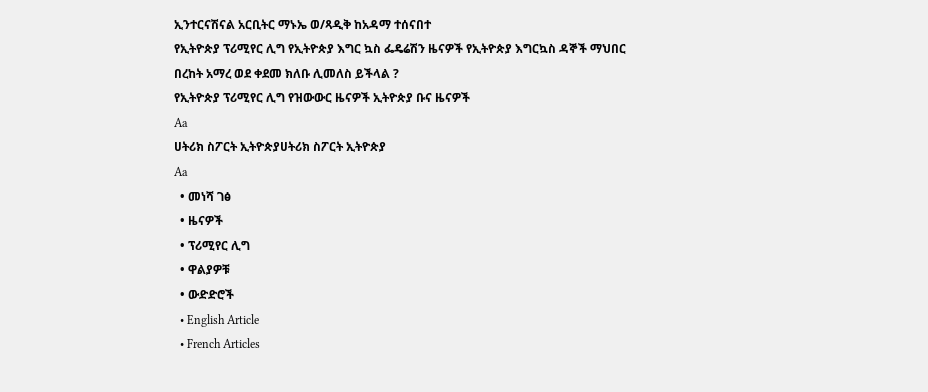ኢንተርናሽናል አርቢትር ማኑኤ ወ/ጻዲቅ ከአዳማ ተሰናበተ
የኢትዮጵያ ፕሪሚየር ሊግ የኢትዮጵያ እግር ኳስ ፌዴሬሽን ዜናዎች የኢትዮጵያ እግርኳስ ዳኞች ማህበር
በረከት አማረ ወደ ቀደመ ክለቡ ሊመለስ ይችላል ?
የኢትዮጵያ ፕሪሚየር ሊግ የዝውውር ዜናዎች ኢትዮጵያ ቡና ዜናዎች
Aa
ሀትሪክ ስፖርት ኢትዮጵያሀትሪክ ስፖርት ኢትዮጵያ
Aa
  • መነሻ ገፅ
  • ዜናዎች
  • ፕሪሚየር ሊግ
  • ዋልያዎቹ
  • ውድድሮች
  • English Article
  • French Articles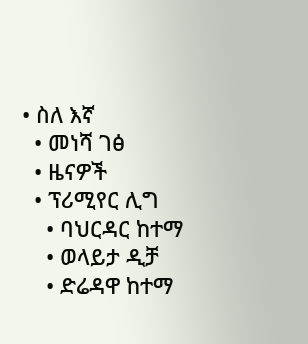• ስለ እኛ
  • መነሻ ገፅ
  • ዜናዎች
  • ፕሪሚየር ሊግ
    • ባህርዳር ከተማ
    • ወላይታ ዲቻ
    • ድሬዳዋ ከተማ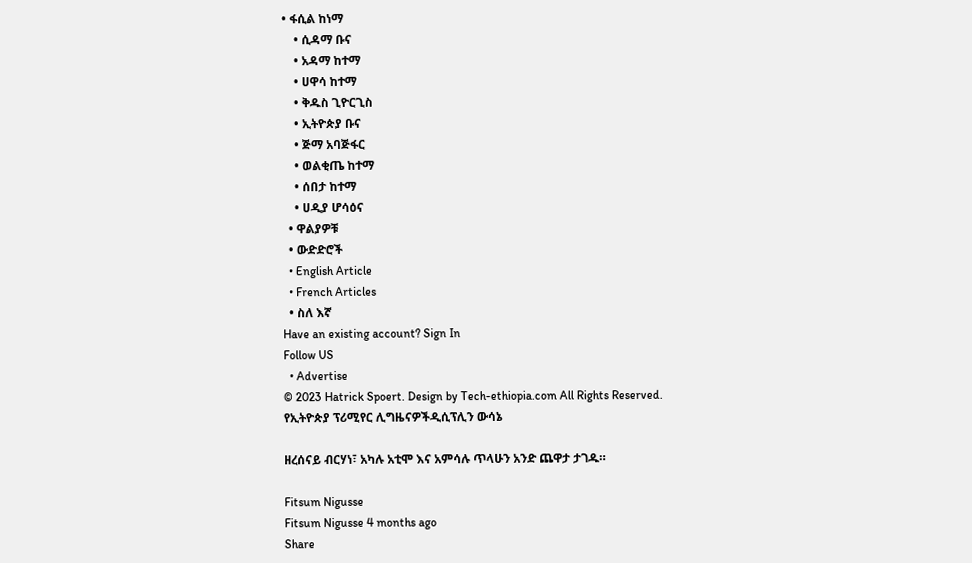• ፋሲል ከነማ
    • ሲዳማ ቡና
    • አዳማ ከተማ
    • ሀዋሳ ከተማ
    • ቅዱስ ጊዮርጊስ
    • ኢትዮጵያ ቡና
    • ጅማ አባጅፋር
    • ወልቂጤ ከተማ
    • ሰበታ ከተማ
    • ሀዲያ ሆሳዕና
  • ዋልያዎቹ
  • ውድድሮች
  • English Article
  • French Articles
  • ስለ እኛ
Have an existing account? Sign In
Follow US
  • Advertise
© 2023 Hatrick Spoert. Design by Tech-ethiopia.com All Rights Reserved.
የኢትዮጵያ ፕሪሚየር ሊግዜናዎችዲሲፕሊን ውሳኔ

ዘረሰናይ ብርሃነ፣ አካሉ አቲሞ እና አምሳሉ ጥላሁን አንድ ጨዋታ ታገዱ።

Fitsum Nigusse
Fitsum Nigusse 4 months ago
Share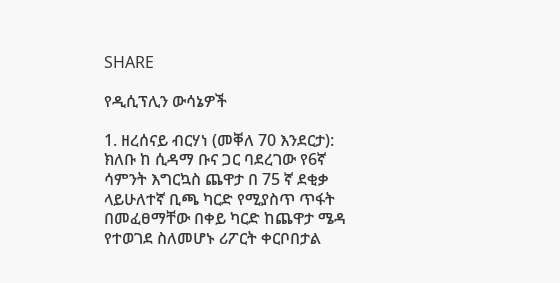SHARE

የዲሲፕሊን ውሳኔዎች

1. ዘረሰናይ ብርሃነ (መቐለ 70 እንደርታ): ክለቡ ከ ሲዳማ ቡና ጋር ባደረገው የ6ኛ ሳምንት እግርኳስ ጨዋታ በ 75 ኛ ደቂቃ ላይሁለተኛ ቢጫ ካርድ የሚያስጥ ጥፋት በመፈፀማቸው በቀይ ካርድ ከጨዋታ ሜዳ የተወገደ ስለመሆኑ ሪፖርት ቀርቦበታል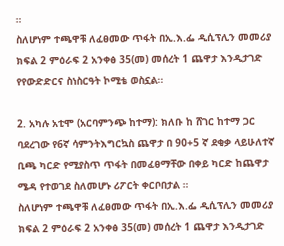።
ስለሆነም ተጫዋቹ ለፈፀመው ጥፋት በኢ.እ.ፌ ዲሲፕሊን መመሪያ ክፍል 2 ምዕራፍ 2 አንቀፅ 35(መ) መሰረት 1 ጨዋታ እንዲታገድ የየውድድርና ስነስርዓት ኮሚቴ ወስኗል፡፡

2. አካሉ አቲሞ (አርባምንጭ ከተማ): ክለቡ ከ ሸገር ከተማ ጋር ባደረገው የ6ኛ ሳምንትእግርኳስ ጨዋታ በ 90+5 ኛ ደቂቃ ላይሁለተኛ ቢጫ ካርድ የሚያስጥ ጥፋት በመፈፀማቸው በቀይ ካርድ ከጨዋታ ሜዳ የተወገደ ስለመሆኑ ሪፖርት ቀርቦበታል ።
ስለሆነም ተጫዋቹ ለፈፀመው ጥፋት በኢ.እ.ፌ ዲሲፕሊን መመሪያ ክፍል 2 ምዕራፍ 2 አንቀፅ 35(መ) መሰረት 1 ጨዋታ እንዲታገድ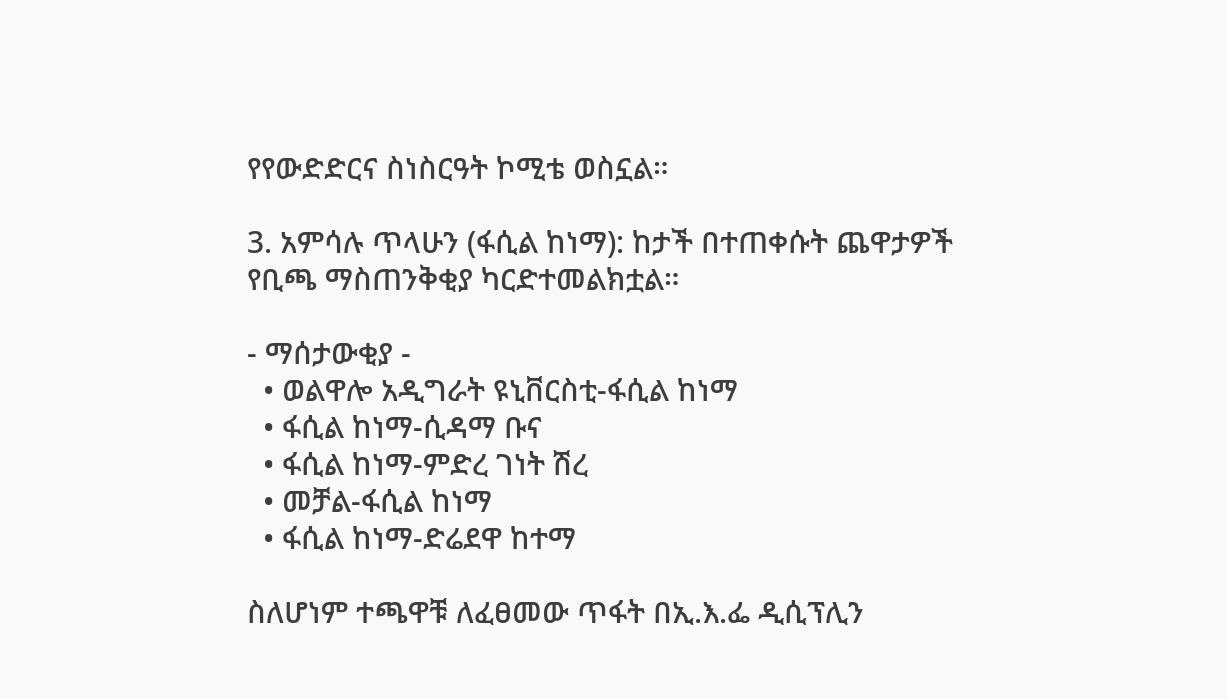የየውድድርና ስነስርዓት ኮሚቴ ወስኗል።

3. አምሳሉ ጥላሁን (ፋሲል ከነማ): ከታች በተጠቀሱት ጨዋታዎች የቢጫ ማስጠንቅቂያ ካርድተመልክቷል።

- ማሰታውቂያ -
  • ወልዋሎ አዲግራት ዩኒቨርስቲ-ፋሲል ከነማ
  • ፋሲል ከነማ-ሲዳማ ቡና
  • ፋሲል ከነማ-ምድረ ገነት ሽረ
  • መቻል-ፋሲል ከነማ
  • ፋሲል ከነማ-ድሬደዋ ከተማ

ስለሆነም ተጫዋቹ ለፈፀመው ጥፋት በኢ.እ.ፌ ዲሲፕሊን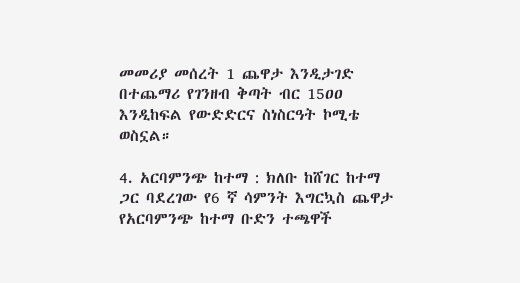መመሪያ መሰረት 1 ጨዋታ እንዲታገድ በተጨማሪ የገንዘብ ቅጣት ብር 15ዐዐ እንዲከፍል የውድድርና ስነስርዓት ኮሚቴ ወስኗል።

4. አርባምንጭ ከተማ : ክለቡ ከሸገር ከተማ ጋር ባደረገው የ6 ኛ ሳምንት እግርኳስ ጨዋታ የአርባምንጭ ከተማ ቡድን ተጫዋች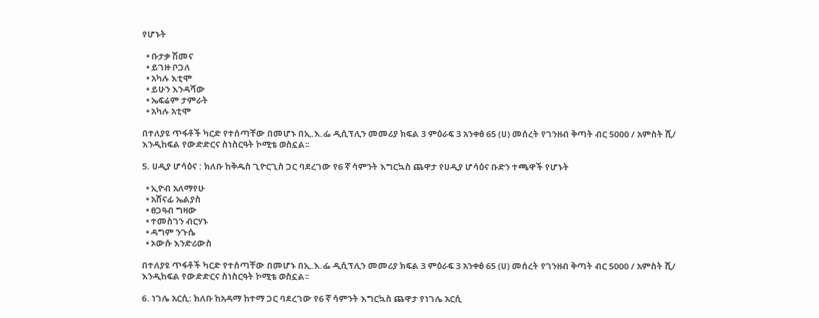የሆኑት

  • ቡታቃ ሽመና
  • ይገዙ ቦጋለ
  • አካሉ እቲሞ
  • ይሁን እንዳሻው
  • ኤፍሬም ታምራት
  • አካሉ አቲሞ

በተለያዩ ጥፋቶች ካርድ የተሰጣቸው በመሆኑ በኢ.እ.ፌ ዲሲፕሊን መመሪያ ክፍል 3 ምዕራፍ 3 አንቀፅ 65 (ሀ) መሰረት የገንዘብ ቅጣት ብር 5000 / አምስት ሺ/ እንዲከፍል የውድድርና ስነስርዓት ኮሚቴ ወስኗል፡፡

5. ሀዲያ ሆሳዕና : ክለቡ ከቅዱስ ጊዮርጊስ ጋር ባደረገው የ6 ኛ ሳምንት እግርኳስ ጨዋታ የሀዲያ ሆሳዕና ቡድን ተጫዋች የሆኑት

  • ኢዮብ አለማየሁ
  • አሸናፊ ኤልያስ
  • ፀጋዓብ ግዛው
  • ተመስገን ብርሃኑ
  • ዳግም ንጉሴ
  • ኦውሱ እንድሪውስ

በተለያዩ ጥፋቶች ካርድ የተሰጣቸው በመሆኑ በኢ.እ.ፌ ዲሲፕሊን መመሪያ ክፍል 3 ምዕራፍ 3 አንቀፅ 65 (ሀ) መሰረት የገንዘብ ቅጣት ብር 5000 / አምስት ሺ/ እንዲከፍል የውድድርና ስነስርዓት ኮሚቴ ወስኗል፡፡

6. ነገሌ አርሲ: ክለቡ ከአዳማ ከተማ ጋር ባደረገው የ6 ኛ ሳምንት እግርኳስ ጨዋታ የነገሌ አርሲ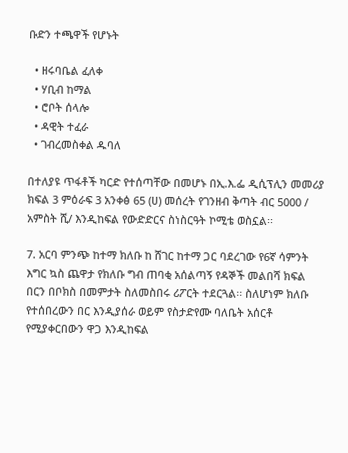ቡድን ተጫዋች የሆኑት

  • ዘሩባቤል ፈለቀ
  • ሃቢብ ከማል
  • ሮቦት ሰላሎ
  • ዳዊት ተፈራ
  • ገብረመስቀል ዱባለ

በተለያዩ ጥፋቶች ካርድ የተሰጣቸው በመሆኑ በኢ.እ.ፌ ዲሲፕሊን መመሪያ ክፍል 3 ምዕራፍ 3 አንቀፅ 65 (ሀ) መሰረት የገንዘብ ቅጣት ብር 5000 / አምስት ሺ/ እንዲከፍል የውድድርና ስነስርዓት ኮሚቴ ወስኗል፡፡

7. አርባ ምንጭ ከተማ ክለቡ ከ ሸገር ከተማ ጋር ባደረገው የ6ኛ ሳምንት እግር ኳስ ጨዋታ የክለቡ ግብ ጠባቂ አሰልጣኝ የዳኞች መልበሻ ክፍል በርን በቦክስ በመምታት ስለመስበሩ ሪፖርት ተደርጓል፡፡ ስለሆነም ክለቡ የተሰበረውን በር እንዲያሰራ ወይም የስታድየሙ ባለቤት አሰርቶ የሚያቀርበውን ዋጋ እንዲከፍል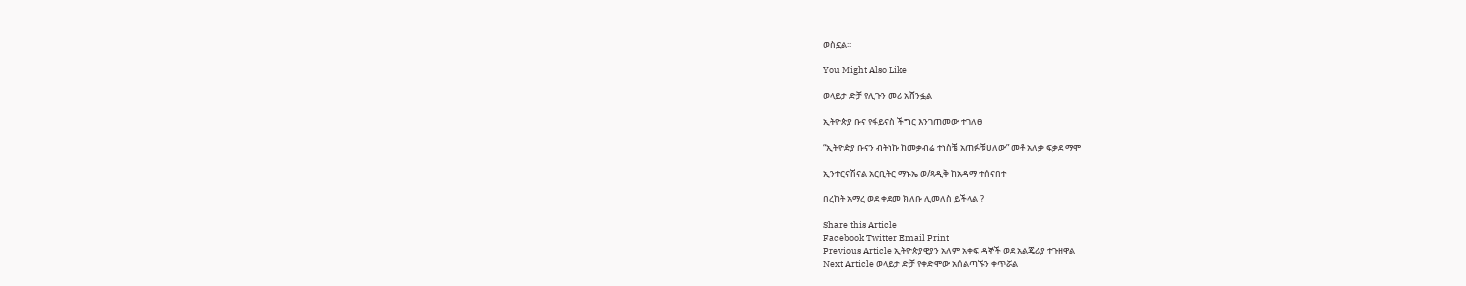ወስኗል፡፡

You Might Also Like

ወላይታ ድቻ የሊጉን መሪ አሸንፏል

ኢትዮጵያ ቡና የፋይናስ ችግር እንገጠመው ተገለፀ

“ኢትዮዽያ ቡናን ብትነኩ ከመቃብሬ ተነስቼ አጠፉቹሀለው” መቶ አለቃ ፍቃደ ማሞ

ኢንተርናሽናል አርቢትር ማኑኤ ወ/ጻዲቅ ከአዳማ ተሰናበተ

በረከት አማረ ወደ ቀደመ ክለቡ ሊመለስ ይችላል ?

Share this Article
Facebook Twitter Email Print
Previous Article ኢትዮጵያዊያን አለም አቀፍ ዳኞች ወደ አልጄሪያ ተጉዘዋል
Next Article ወላይታ ድቻ የቀድሞው አሰልጣኙን ቀጥሯል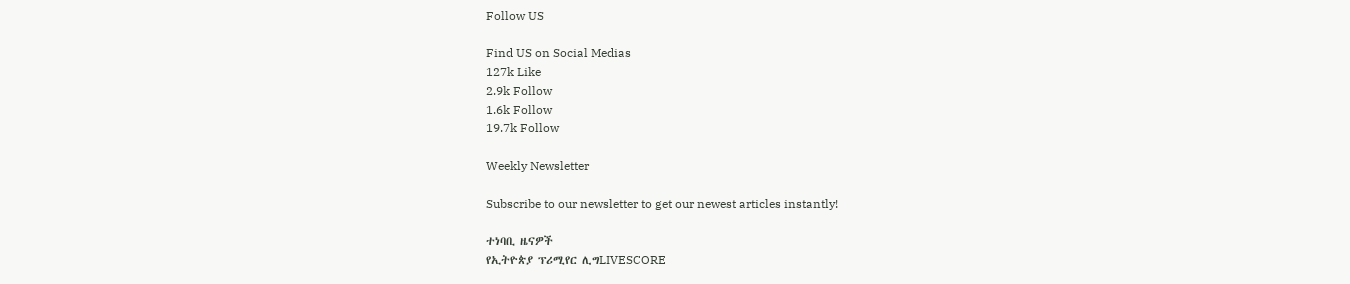Follow US

Find US on Social Medias
127k Like
2.9k Follow
1.6k Follow
19.7k Follow

Weekly Newsletter

Subscribe to our newsletter to get our newest articles instantly!

ተነባቢ ዜናዎች
የኢትዮጵያ ፕሪሚየር ሊግLIVESCORE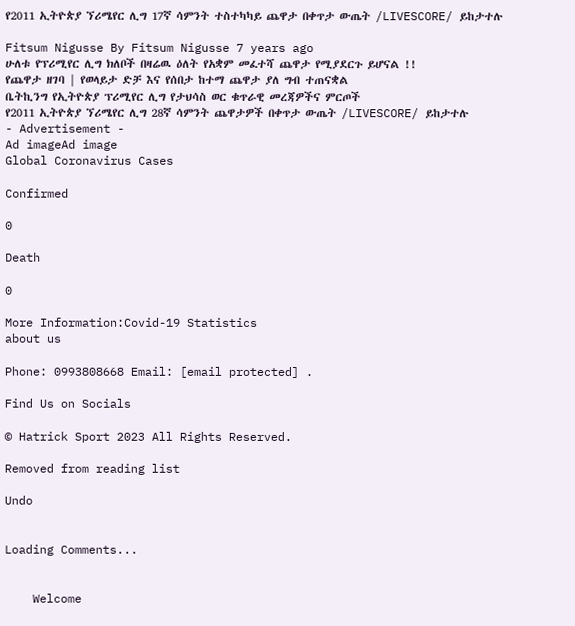የ2011 ኢትዮጵያ ኘሪሜየር ሊግ 17ኛ ሳምንት ተስተካካይ ጨዋታ በቀጥታ ውጤት /LIVESCORE/ ይከታተሉ

Fitsum Nigusse By Fitsum Nigusse 7 years ago
ሁለቱ የፕሪሚየር ሊግ ክለቦች በዛሬዉ ዕለት የአቋም መፈተሻ ጨዋታ የሚያደርጉ ይሆናል !!
የጨዋታ ዘገባ | የወላይታ ድቻ እና የሰበታ ከተማ ጨዋታ ያለ ግብ ተጠናቋል
ቤትኪንግ የኢትዮጵያ ፕሪሚየር ሊግ የታህሳስ ወር ቁጥራዊ መረጃዎችና ምርጦች
የ2011 ኢትዮጵያ ኘሪሜየር ሊግ 28ኛ ሳምንት ጨዋታዎች በቀጥታ ውጤት /LIVESCORE/ ይከታተሉ
- Advertisement -
Ad imageAd image
Global Coronavirus Cases

Confirmed

0

Death

0

More Information:Covid-19 Statistics
about us

Phone: 0993808668 Email: [email protected] .

Find Us on Socials

© Hatrick Sport 2023 All Rights Reserved.

Removed from reading list

Undo


Loading Comments...


    Welcome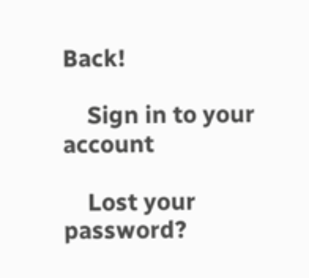Back!

    Sign in to your account

    Lost your password?